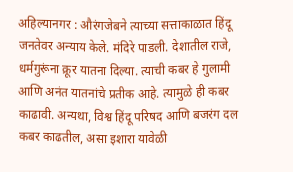अहिल्यानगर : औरंगजेबने त्याच्या सत्ताकाळात हिंदू जनतेवर अन्याय केले. मंदिरे पाडली. देशातील राजे, धर्मगुरूंना क्रूर यातना दिल्या. त्याची कबर हे गुलामी आणि अनंत यातनांचे प्रतीक आहे. त्यामुळे ही कबर काढावी. अन्यथा, विश्व हिंदू परिषद आणि बजरंग दल कबर काढतील, असा इशारा यावेळी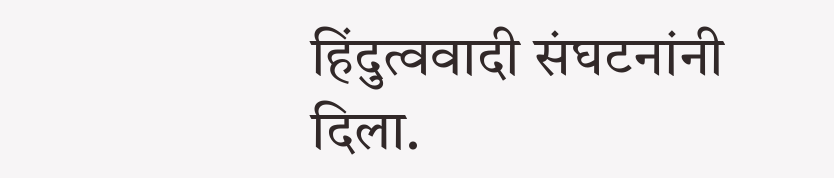हिंदुत्ववादी संघटनांनी दिला.